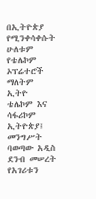በኢትዮጵያ የሚንቀሳቀሱት ሁለቱም የቴሌኮም ኦፕሬተሮች ማለትም ኢትዮ ቴሌኮም እና ሳፋሪኮም ኢትዮጵያ፤ መንግሥት ባወጣው አዲስ ደንብ መሠረት የአገሪቱን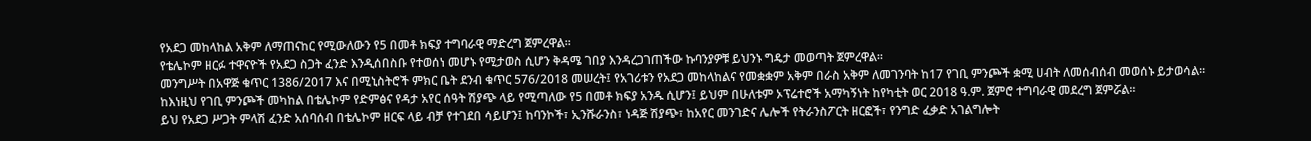የአደጋ መከላከል አቅም ለማጠናከር የሚውለውን የ5 በመቶ ክፍያ ተግባራዊ ማድረግ ጀምረዋል።
የቴሌኮም ዘርፉ ተዋናዮች የአደጋ ስጋት ፈንድ እንዲሰበስቡ የተወሰነ መሆኑ የሚታወስ ሲሆን ቅዳሜ ገበያ እንዳረጋገጠችው ኩባንያዎቹ ይህንኑ ግዴታ መወጣት ጀምረዋል፡፡
መንግሥት በአዋጅ ቁጥር 1386/2017 እና በሚኒስትሮች ምክር ቤት ደንብ ቁጥር 576/2018 መሠረት፤ የአገሪቱን የአደጋ መከላከልና የመቋቋም አቅም በራስ አቅም ለመገንባት ከ17 የገቢ ምንጮች ቋሚ ሀብት ለመሰብሰብ መወሰኑ ይታወሳል።
ከእነዚህ የገቢ ምንጮች መካከል በቴሌኮም የድምፅና የዳታ አየር ሰዓት ሽያጭ ላይ የሚጣለው የ5 በመቶ ክፍያ አንዱ ሲሆን፤ ይህም በሁለቱም ኦፕሬተሮች አማካኝነት ከየካቲት ወር 2018 ዓ.ም. ጀምሮ ተግባራዊ መደረግ ጀምሯል።
ይህ የአደጋ ሥጋት ምላሽ ፈንድ አሰባሰብ በቴሌኮም ዘርፍ ላይ ብቻ የተገደበ ሳይሆን፤ ከባንኮች፣ ኢንሹራንስ፣ ነዳጅ ሽያጭ፣ ከአየር መንገድና ሌሎች የትራንስፖርት ዘርፎች፣ የንግድ ፈቃድ አገልግሎት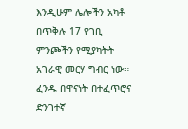እንዲሁም ሌሎችን አካቶ በጥቅሉ 17 የገቢ ምንጮችን የሚያካትት አገራዊ መርሃ ግብር ነው።
ፈንዱ በዋናነት በተፈጥሮና ድንገተኛ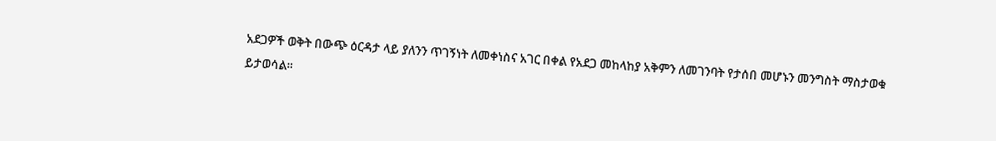አደጋዎች ወቅት በውጭ ዕርዳታ ላይ ያለንን ጥገኝነት ለመቀነስና አገር በቀል የአደጋ መከላከያ አቅምን ለመገንባት የታሰበ መሆኑን መንግስት ማስታወቁ ይታወሳል፡፡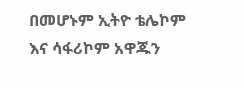በመሆኑም ኢትዮ ቴሌኮም እና ሳፋሪኮም አዋጁን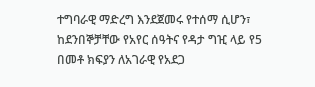ተግባራዊ ማድረግ እንደጀመሩ የተሰማ ሲሆን፣ ከደንበኞቻቸው የአየር ሰዓትና የዳታ ግዢ ላይ የ5 በመቶ ክፍያን ለአገራዊ የአደጋ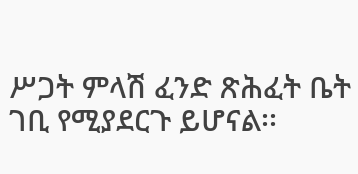ሥጋት ምላሽ ፈንድ ጽሕፈት ቤት ገቢ የሚያደርጉ ይሆናል፡፡